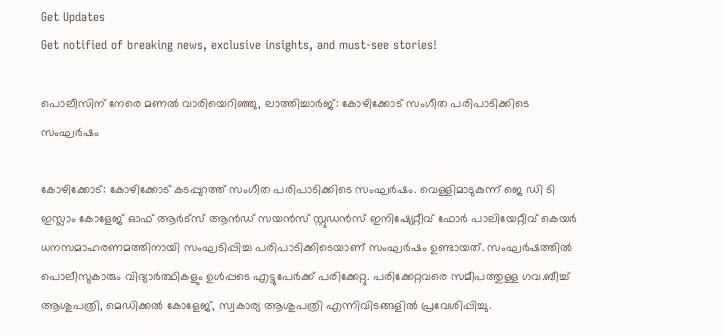Get Updates
Get notified of breaking news, exclusive insights, and must-see stories!

പൊലീസിന് നേരെ മണല്‍ വാരിയെറിഞ്ഞു, ലാത്തിച്ചാർജ്: കോഴിക്കോട് സംഗീത പരിപാടിക്കിടെ സംഘർഷം

കോഴിക്കോട്: കോഴിക്കോട് കടപ്പുറത്ത് സംഗീത പരിപാടിക്കിടെ സംഘർഷം. വെള്ളിമാടുകുന്ന് ജെ ഡി ടി ഇസ്ലാം കോളേജ് ഓഫ് ആര്‍ട്‌സ് ആന്‍ഡ് സയന്‍സ് സ്റ്റുഡന്‍സ് ഇനിഷ്യേറ്റീവ് ഫോര്‍ പാലിയേറ്റീവ് കെയര്‍ ധനസമാഹരണമത്തിനായി സംഘടിപ്പിച്ച പരിപാടിക്കിടെയാണ് സംഘർഷം ഉണ്ടായത്. സംഘർഷത്തില്‍ പൊലീസുകാരും വിദ്യാർത്ഥികളും ഉള്‍പ്പടെ എട്ടുപേർക്ക് പരിക്കേറ്റു. പരിക്കേറ്റവരെ സമീപത്തുള്ള ഗവ.ബീച്ച് ആശുപത്രി, മെഡിക്കല്‍ കോളേജ്, സ്വകാര്യ ആശുപത്രി എന്നിവിടങ്ങളില്‍ പ്രവേശിപ്പിച്ചു.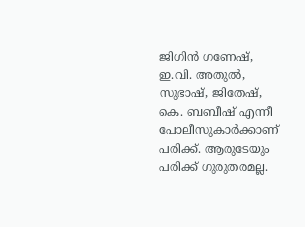ജിഗിന്‍ ഗണേഷ്, ഇ.വി. അതുല്‍, സുഭാഷ്, ജിതേഷ്, കെ. ബബീഷ് എന്നീ പോലീസുകാര്‍ക്കാണ് പരിക്ക്. ആരുടേയും പരിക്ക് ഗുരുതരമല്ല.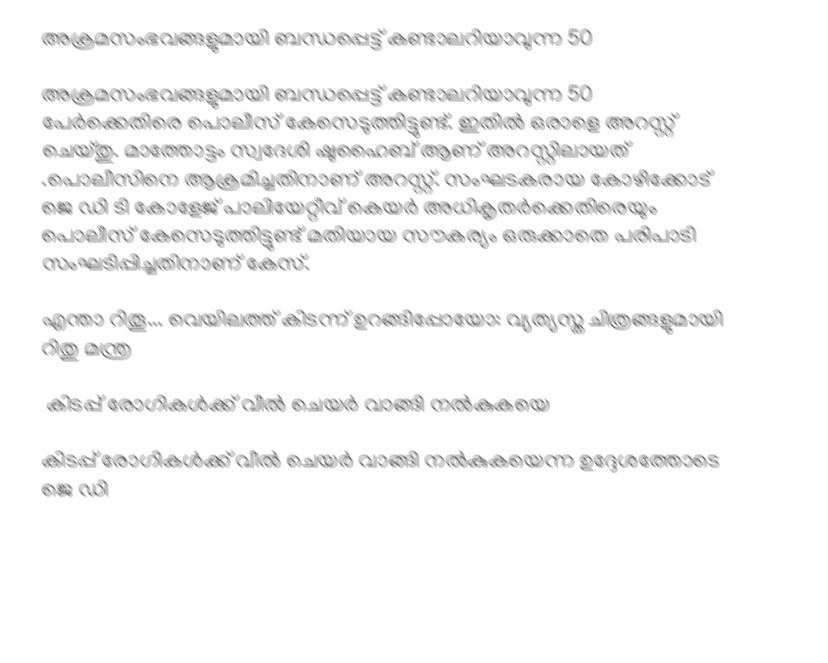അക്രമസംഭവങ്ങളുമായി ബന്ധപ്പെട്ട് കണ്ടാലറിയാവുന്ന 50

അക്രമസംഭവങ്ങളുമായി ബന്ധപ്പെട്ട് കണ്ടാലറിയാവുന്ന 50 പേർക്കെതിരെ പൊലീസ് കേസെടുത്തിട്ടുണ്ട്. ഇതില്‍ ഒരാളെ അറസ്റ്റ് ചെയ്തു. മാത്തോട്ടം സ്വദേശി ഷുഹൈബ് ആണ് അറസ്റ്റിലായത് .പൊലീസിനെ ആക്രമിച്ചതിനാണ് അറസ്റ്റ്. സംഘടകരായ കോഴിക്കോട് ജെ ഡി ടി കോളേജ് പാലിയേറ്റീവ് കെയര്‍ അധികൃതര്‍ക്കെതിരെയും പൊലീസ് കേസെടുത്തിട്ടുണ്ട് മതിയായ സൗകര്യം ഒരുക്കാതെ പരിപാടി സംഘടിപ്പിച്ചതിനാണ് കേസ്.

എന്താ റിതൂ... വെയിലത്ത് കിടന്ന് ഉറങ്ങിപ്പോയോ: വ്യത്യസ്ത ചിത്രങ്ങളുമായി റിതു മന്ത്ര

 കിടപ്പ് രോഗികള്‍ക്ക് വീല്‍ ചെയര്‍ വാങ്ങി നല്‍കുകയെ

കിടപ്പ് രോഗികള്‍ക്ക് വീല്‍ ചെയര്‍ വാങ്ങി നല്‍കുകയെന്ന ഉദ്ദേശത്തോടെ ജെ ഡി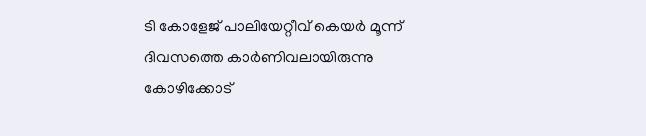ടി കോളേജ് പാലിയേറ്റീവ് കെയര്‍ മൂന്ന് ദിവസത്തെ കാര്‍ണിവലായിരുന്നു കോഴിക്കോട്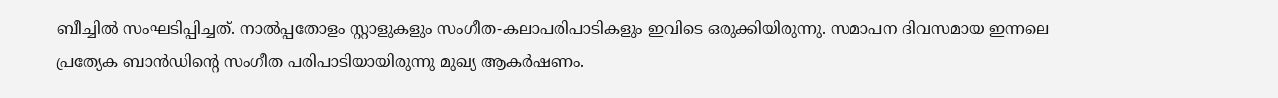ബീച്ചില്‍ സംഘടിപ്പിച്ചത്. നാല്‍പ്പതോളം സ്റ്റാളുകളും സംഗീത-കലാപരിപാടികളും ഇവിടെ ഒരുക്കിയിരുന്നു. സമാപന ദിവസമായ ഇന്നലെ പ്രത്യേക ബാന്‍ഡിന്റെ സംഗീത പരിപാടിയായിരുന്നു മുഖ്യ ആകർഷണം.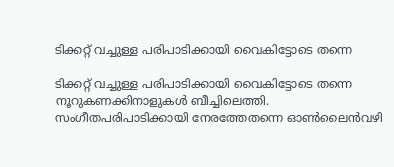ടിക്കറ്റ് വച്ചുള്ള പരിപാടിക്കായി വൈകിട്ടോടെ തന്നെ

ടിക്കറ്റ് വച്ചുള്ള പരിപാടിക്കായി വൈകിട്ടോടെ തന്നെ നൂറുകണക്കിനാളുകള്‍ ബീച്ചിലെത്തി. സംഗീതപരിപാടിക്കായി നേരത്തേതന്നെ ഓണ്‍ലൈന്‍വഴി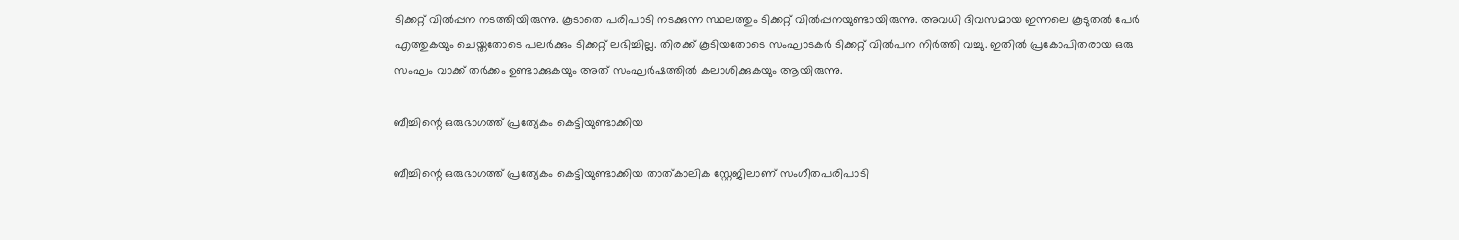ടിക്കറ്റ് വില്‍പ്പന നടത്തിയിരുന്നു. കൂടാതെ പരിപാടി നടക്കുന്ന സ്ഥലത്തും ടിക്കറ്റ് വില്‍പ്പനയുണ്ടായിരുന്നു. അവധി ദിവസമായ ഇന്നലെ കൂടുതല്‍ പേർ എത്തുകയും ചെയ്തതോടെ പലർക്കും ടിക്കറ്റ് ലഭിച്ചില്ല. തിരക്ക് കൂടിയതോടെ സംഘാടകര്‍ ടിക്കറ്റ് വില്‍പന നിര്‍ത്തി വച്ചു. ഇതില്‍ പ്രകോപിതരായ ഒരു സംഘം വാക്ക് തര്‍ക്കം ഉണ്ടാക്കുകയും അത് സംഘര്‍ഷത്തില്‍ കലാശിക്കുകയും ആയിരുന്നു.

ബീച്ചിന്റെ ഒരുഭാഗത്ത് പ്രത്യേകം കെട്ടിയുണ്ടാക്കിയ

ബീച്ചിന്റെ ഒരുഭാഗത്ത് പ്രത്യേകം കെട്ടിയുണ്ടാക്കിയ താത്കാലിക സ്റ്റേജിലാണ് സംഗീതപരിപാടി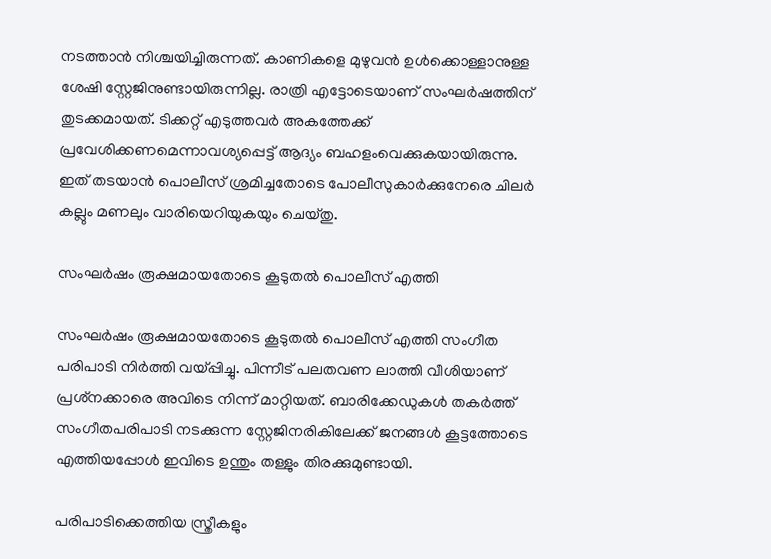നടത്താന്‍ നിശ്ചയിച്ചിരുന്നത്. കാണികളെ മുഴുവന്‍ ഉള്‍ക്കൊള്ളാനുള്ള ശേഷി സ്റ്റേജിനുണ്ടായിരുന്നില്ല. രാത്രി എട്ടോടെയാണ് സംഘര്‍ഷത്തിന് തുടക്കമായത്. ടിക്കറ്റ് എടുത്തവര്‍ അകത്തേക്ക് പ്രവേശിക്കണമെന്നാവശ്യപ്പെട്ട് ആദ്യം ബഹളംവെക്കുകയായിരുന്നു. ഇത് തടയാന്‍ പൊലീസ് ശ്രമിച്ചതോടെ പോലീസുകാര്‍ക്കുനേരെ ചിലർ കല്ലും മണലും വാരിയെറിയുകയും ചെയ്തു.

സംഘര്‍ഷം രൂക്ഷമായതോടെ കൂടുതല്‍ പൊലീസ് എത്തി

സംഘര്‍ഷം രൂക്ഷമായതോടെ കൂടുതല്‍ പൊലീസ് എത്തി സംഗീത പരിപാടി നിര്‍ത്തി വയ്പ്പിച്ചു. പിന്നീട് പലതവണ ലാത്തി വീശിയാണ് പ്രശ്‌നക്കാരെ അവിടെ നിന്ന് മാറ്റിയത്. ബാരിക്കേഡുകള്‍ തകര്‍ത്ത് സംഗീതപരിപാടി നടക്കുന്ന സ്റ്റേജിനരികിലേക്ക് ജനങ്ങള്‍ കൂട്ടത്തോടെ എത്തിയപ്പോള്‍ ഇവിടെ ഉന്തും തള്ളും തിരക്കുമുണ്ടായി.

പരിപാടിക്കെത്തിയ സ്ത്രീകളും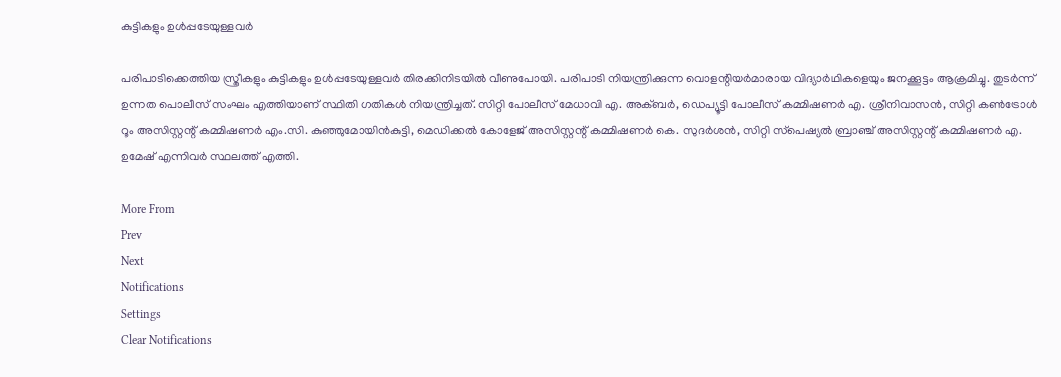കുട്ടികളും ഉള്‍പ്പടേയുള്ളവർ

പരിപാടിക്കെത്തിയ സ്ത്രീകളും കുട്ടികളും ഉള്‍പ്പടേയുള്ളവർ തിരക്കിനിടയില്‍ വീണുപോയി. പരിപാടി നിയന്ത്രിക്കുന്ന വൊളന്റിയര്‍മാരായ വിദ്യാര്‍ഥികളെയും ജനക്കൂട്ടം ആക്രമിച്ചു. തുടർന്ന് ഉന്നത പൊലീസ് സംഘം എത്തിയാണ് സ്ഥിതി ഗതികള്‍ നിയന്ത്രിച്ചത്. സിറ്റി പോലീസ് മേധാവി എ. അക്ബര്‍, ഡെപ്യൂട്ടി പോലീസ് കമ്മിഷണര്‍ എ. ശ്രീനിവാസന്‍, സിറ്റി കണ്‍ട്രോള്‍ റൂം അസിസ്റ്റന്റ് കമ്മിഷണര്‍ എം.സി. കുഞ്ഞുമോയിന്‍കുട്ടി, മെഡിക്കല്‍ കോളേജ് അസിസ്റ്റന്റ് കമ്മിഷണര്‍ കെ. സുദര്‍ശന്‍, സിറ്റി സ്‌പെഷ്യല്‍ ബ്രാഞ്ച് അസിസ്റ്റന്റ് കമ്മിഷണര്‍ എ. ഉമേഷ് എന്നിവർ സ്ഥലത്ത് എത്തി.

More From
Prev
Next
Notifications
Settings
Clear Notifications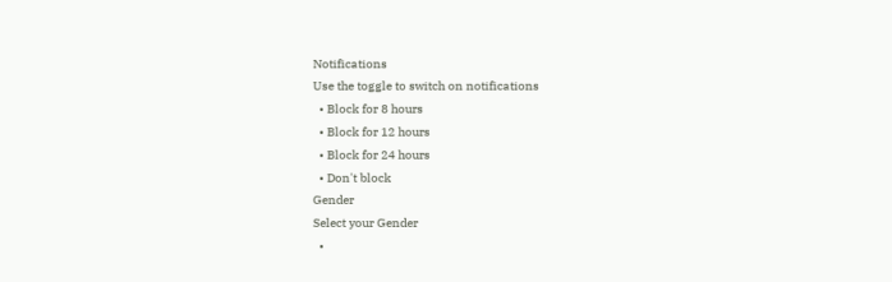Notifications
Use the toggle to switch on notifications
  • Block for 8 hours
  • Block for 12 hours
  • Block for 24 hours
  • Don't block
Gender
Select your Gender
  •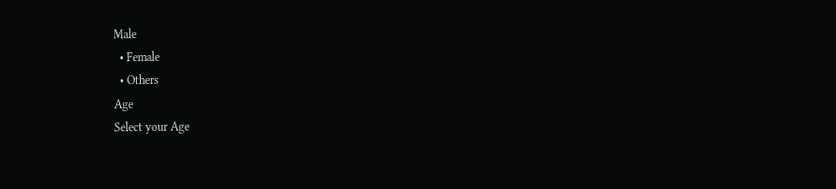Male
  • Female
  • Others
Age
Select your Age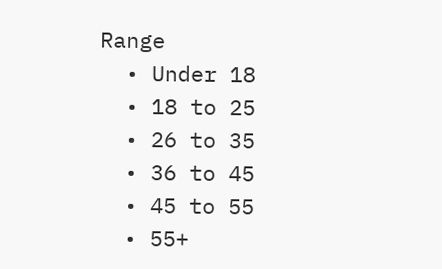Range
  • Under 18
  • 18 to 25
  • 26 to 35
  • 36 to 45
  • 45 to 55
  • 55+